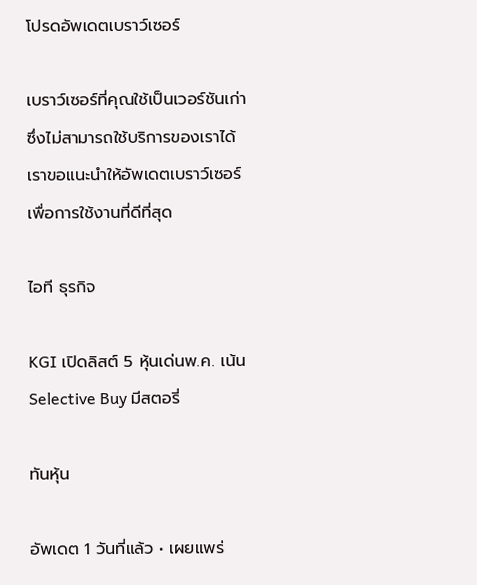โปรดอัพเดตเบราว์เซอร์

เบราว์เซอร์ที่คุณใช้เป็นเวอร์ชันเก่าซึ่งไม่สามารถใช้บริการของเราได้ เราขอแนะนำให้อัพเดตเบราว์เซอร์เพื่อการใช้งานที่ดีที่สุด

ไอที ธุรกิจ

KGI เปิดลิสต์ 5 หุ้นเด่นพ.ค. เน้น Selective Buy มีสตอรี่

ทันหุ้น

อัพเดต 1 วันที่แล้ว • เผยแพร่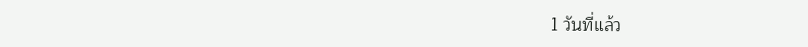1 วันที่แล้ว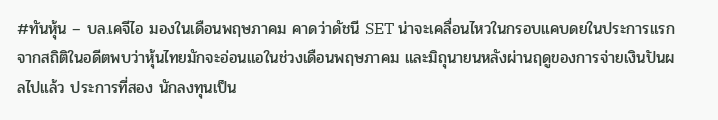#ทันหุ้น – บล.เคจีไอ มองในเดือนพฤษภาคม คาดว่าดัชนี SET น่าจะเคลื่อนไหวในกรอบแคบดยในประการแรก จากสถิติในอดีตพบว่าหุ้นไทยมักจะอ่อนแอในช่วงเดือนพฤษภาคม และมิถุนายนหลังผ่านฤดูของการจ่ายเงินปันผลไปแล้ว ประการที่สอง นักลงทุนเป็น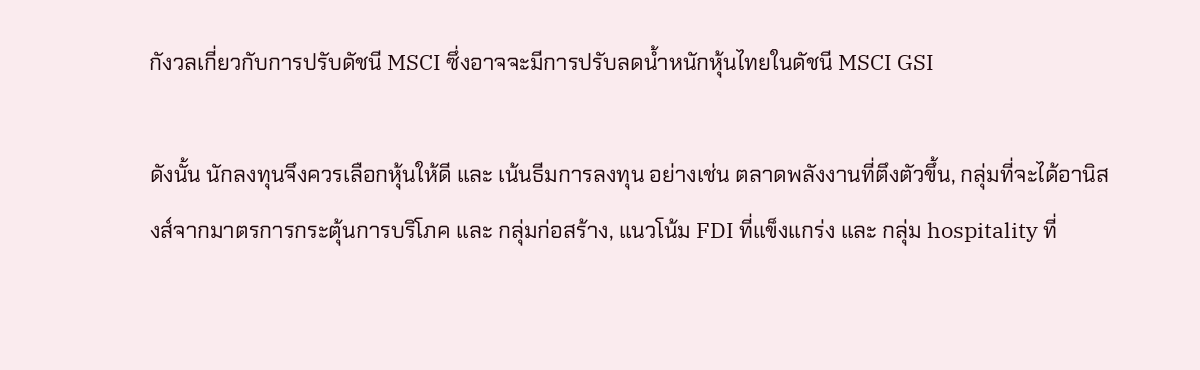กังวลเกี่ยวกับการปรับดัชนี MSCI ซึ่งอาจจะมีการปรับลดน้ำหนักหุ้นไทยในดัชนี MSCI GSI

ดังนั้น นักลงทุนจึงควรเลือกหุ้นให้ดี และ เน้นธีมการลงทุน อย่างเช่น ตลาดพลังงานที่ตึงตัวขึ้น, กลุ่มที่จะได้อานิสงส์จากมาตรการกระตุ้นการบริโภค และ กลุ่มก่อสร้าง, แนวโน้ม FDI ที่แข็งแกร่ง และ กลุ่ม hospitality ที่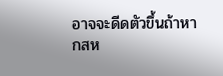อาจจะดีดตัวขึ้นถ้าหากสห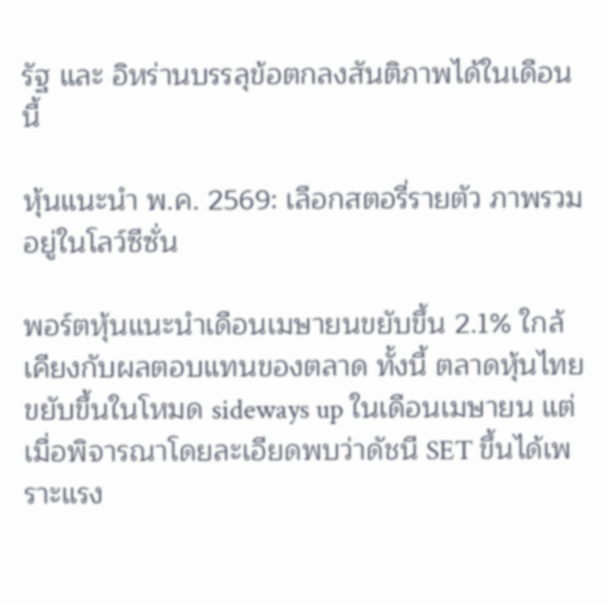รัฐ และ อิหร่านบรรลุข้อตกลงสันติภาพได้ในเดือนนี้

หุ้นแนะนำ พ.ค. 2569: เลือกสตอรี่รายตัว ภาพรวมอยู่ในโลว์ซีซั่น

พอร์ตหุ้นแนะนำเดือนเมษายนขยับขึ้น 2.1% ใกล้เคียงกับผลตอบแทนของตลาด ทั้งนี้ ตลาดหุ้นไทยขยับขึ้นในโหมด sideways up ในเดือนเมษายน แต่เมื่อพิจารณาโดยละเอียดพบว่าดัชนี SET ขึ้นได้เพราะแรง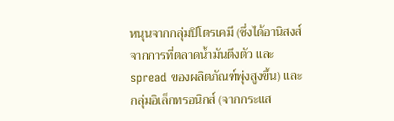หนุนจากกลุ่มปิโตรเคมี (ซึ่งได้อานิสงส์จากการที่ตลาดน้ำมันตึงตัว และ spread ของผลิตภัณฑ์พุ่งสูงขึ้น) และ กลุ่มอิเล็กทรอนิกส์ (จากกระแส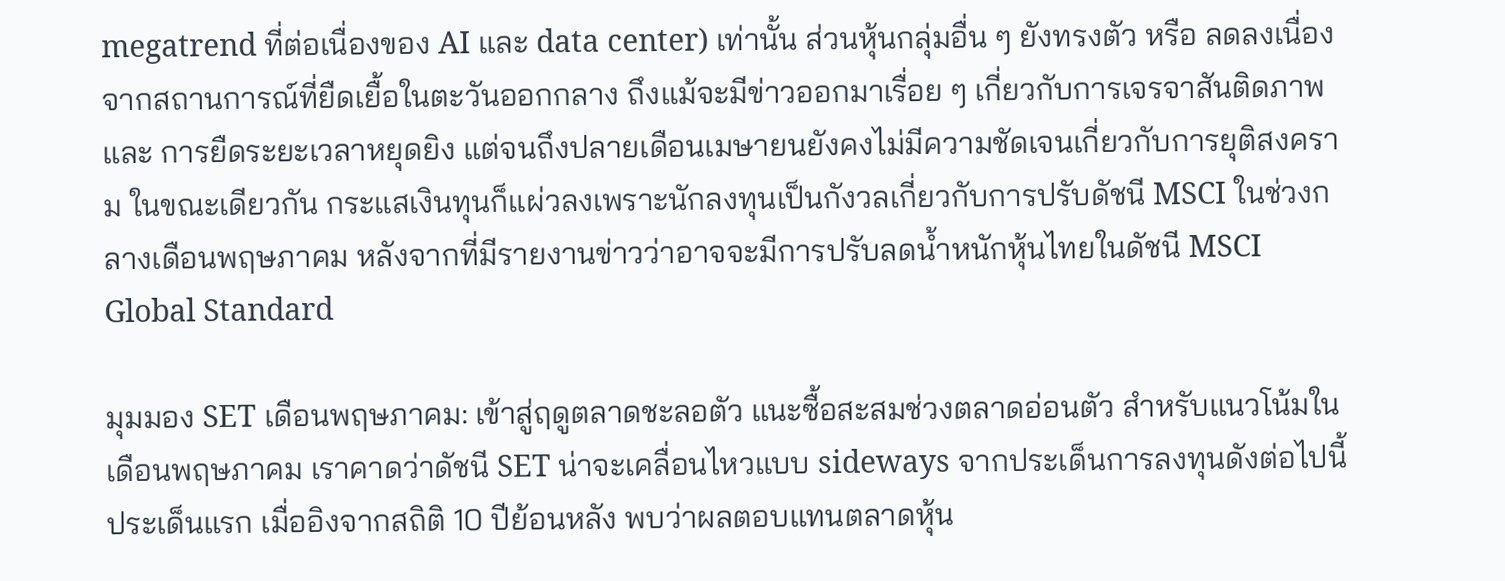megatrend ที่ต่อเนื่องของ AI และ data center) เท่านั้น ส่วนหุ้นกลุ่มอื่น ๆ ยังทรงตัว หรือ ลดลงเนื่องจากสถานการณ์ที่ยืดเยื้อในตะวันออกกลาง ถึงแม้จะมีข่าวออกมาเรื่อย ๆ เกี่ยวกับการเจรจาสันติดภาพ และ การยืดระยะเวลาหยุดยิง แต่จนถึงปลายเดือนเมษายนยังคงไม่มีความชัดเจนเกี่ยวกับการยุติสงคราม ในขณะเดียวกัน กระแสเงินทุนก็แผ่วลงเพราะนักลงทุนเป็นกังวลเกี่ยวกับการปรับดัชนี MSCI ในช่วงกลางเดือนพฤษภาคม หลังจากที่มีรายงานข่าวว่าอาจจะมีการปรับลดน้ำหนักหุ้นไทยในดัชนี MSCI Global Standard

มุมมอง SET เดือนพฤษภาคม: เข้าสู่ฤดูตลาดชะลอตัว แนะซื้อสะสมช่วงตลาดอ่อนตัว สำหรับแนวโน้มในเดือนพฤษภาคม เราคาดว่าดัชนี SET น่าจะเคลื่อนไหวแบบ sideways จากประเด็นการลงทุนดังต่อไปนี้ ประเด็นแรก เมื่ออิงจากสถิติ 10 ปีย้อนหลัง พบว่าผลตอบแทนตลาดหุ้น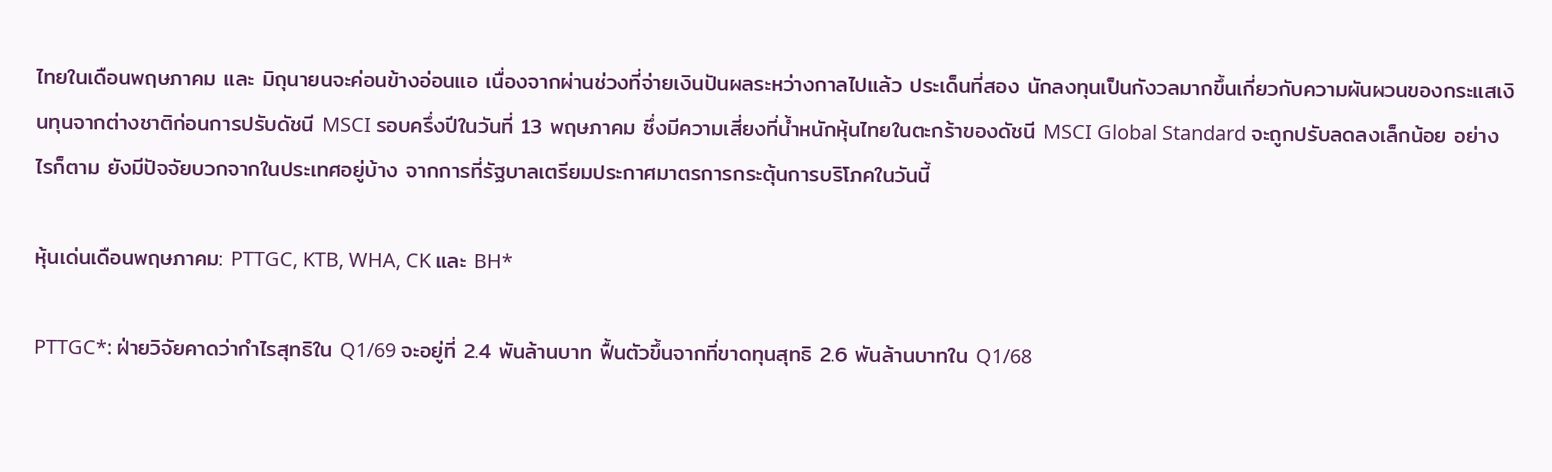ไทยในเดือนพฤษภาคม และ มิถุนายนจะค่อนข้างอ่อนแอ เนื่องจากผ่านช่วงที่จ่ายเงินปันผลระหว่างกาลไปแล้ว ประเด็นที่สอง นักลงทุนเป็นกังวลมากขึ้นเกี่ยวกับความผันผวนของกระแสเงินทุนจากต่างชาติก่อนการปรับดัชนี MSCI รอบครึ่งปีในวันที่ 13 พฤษภาคม ซึ่งมีความเสี่ยงที่น้ำหนักหุ้นไทยในตะกร้าของดัชนี MSCI Global Standard จะถูกปรับลดลงเล็กน้อย อย่างไรก็ตาม ยังมีปัจจัยบวกจากในประเทศอยู่บ้าง จากการที่รัฐบาลเตรียมประกาศมาตรการกระตุ้นการบริโภคในวันนี้

หุ้นเด่นเดือนพฤษภาคม: PTTGC, KTB, WHA, CK และ BH*

PTTGC*: ฝ่ายวิจัยคาดว่ากำไรสุทธิใน Q1/69 จะอยู่ที่ 2.4 พันล้านบาท ฟื้นตัวขึ้นจากที่ขาดทุนสุทธิ 2.6 พันล้านบาทใน Q1/68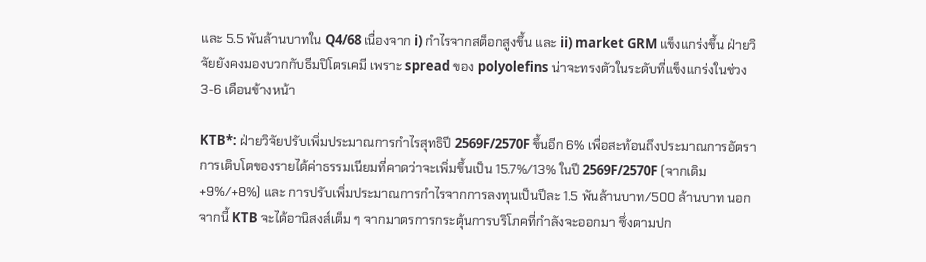และ 5.5 พันล้านบาทใน Q4/68 เนื่องจาก i) กำไรจากสต็อกสูงขึ้น และ ii) market GRM แข็งแกร่งขึ้น ฝ่ายวิจัยยังคงมองบวกกับธีมปิโตรเคมี เพราะ spread ของ polyolefins น่าจะทรงตัวในระดับที่แข็งแกร่งในช่วง 3-6 เดือนข้างหน้า

KTB*: ฝ่ายวิจัยปรับเพิ่มประมาณการกำไรสุทธิปี 2569F/2570F ขึ้นอีก 6% เพื่อสะท้อนถึงประมาณการอัตราการเติบโตของรายได้ค่าธรรมเนียมที่คาดว่าจะเพิ่มขึ้นเป็น 15.7%/13% ในปี 2569F/2570F (จากเดิม +9%/+8%) และ การปรับเพิ่มประมาณการกำไรจากการลงทุนเป็นปีละ 1.5 พันล้านบาท/500 ล้านบาท นอกจากนี้ KTB จะได้อานิสงส์เต็ม ๆ จากมาตรการกระตุ้นการบริโภคที่กำลังจะออกมา ซึ่งตามปก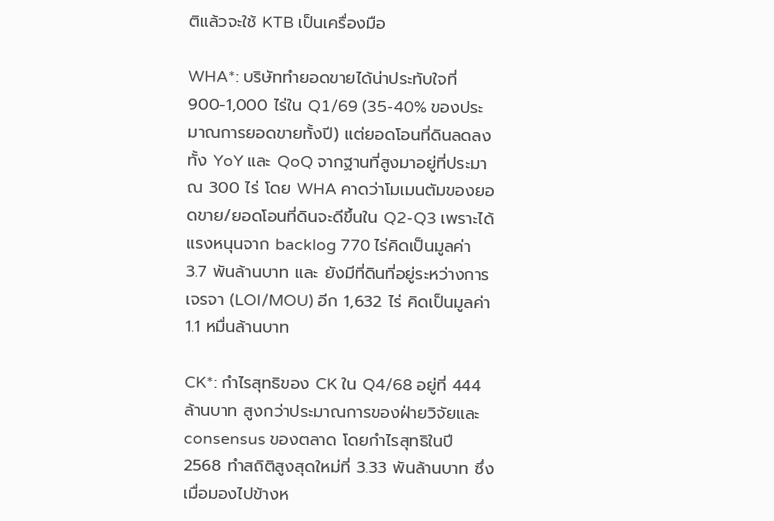ติแล้วจะใช้ KTB เป็นเครื่องมือ

WHA*: บริษัททำยอดขายได้น่าประทับใจที่ 900-1,000 ไร่ใน Q1/69 (35-40% ของประมาณการยอดขายทั้งปี) แต่ยอดโอนที่ดินลดลงทั้ง YoY และ QoQ จากฐานที่สูงมาอยู่ที่ประมาณ 300 ไร่ โดย WHA คาดว่าโมเมนตัมของยอดขาย/ยอดโอนที่ดินจะดีขึ้นใน Q2-Q3 เพราะได้แรงหนุนจาก backlog 770 ไร่คิดเป็นมูลค่า 3.7 พันล้านบาท และ ยังมีที่ดินที่อยู่ระหว่างการเจรจา (LOI/MOU) อีก 1,632 ไร่ คิดเป็นมูลค่า 1.1 หมื่นล้านบาท

CK*: กำไรสุทธิของ CK ใน Q4/68 อยู่ที่ 444 ล้านบาท สูงกว่าประมาณการของฝ่ายวิจัยและ consensus ของตลาด โดยกำไรสุทธิในปี 2568 ทำสถิติสูงสุดใหม่ที่ 3.33 พันล้านบาท ซึ่งเมื่อมองไปข้างห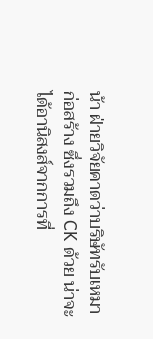น้า ฝ่ายวิจัยคาดว่าบริษัทรับเหมาก่อสร้าง ซึ่งรวมถึง CK ด้วย น่าจะได้อานิสงส์จากการที่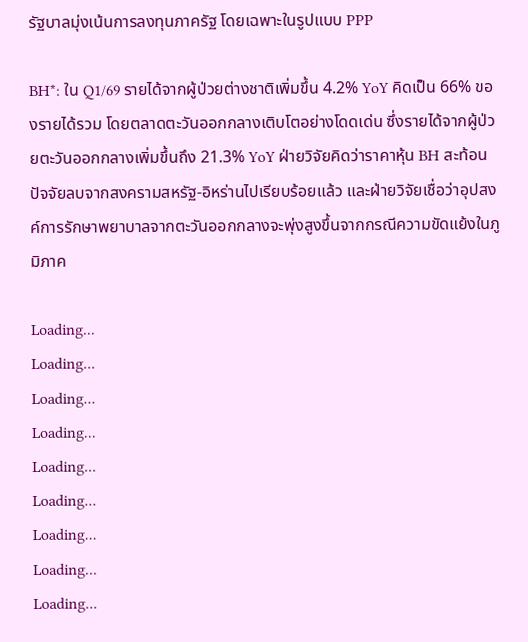รัฐบาลมุ่งเน้นการลงทุนภาครัฐ โดยเฉพาะในรูปแบบ PPP

BH*: ใน Q1/69 รายได้จากผู้ป่วยต่างชาติเพิ่มขึ้น 4.2% YoY คิดเป็น 66% ของรายได้รวม โดยตลาดตะวันออกกลางเติบโตอย่างโดดเด่น ซึ่งรายได้จากผู้ป่วยตะวันออกกลางเพิ่มขึ้นถึง 21.3% YoY ฝ่ายวิจัยคิดว่าราคาหุ้น BH สะท้อนปัจจัยลบจากสงครามสหรัฐ-อิหร่านไปเรียบร้อยแล้ว และฝ่ายวิจัยเชื่อว่าอุปสงค์การรักษาพยาบาลจากตะวันออกกลางจะพุ่งสูงขึ้นจากกรณีความขัดแย้งในภูมิภาค

Loading...
Loading...
Loading...
Loading...
Loading...
Loading...
Loading...
Loading...
Loading...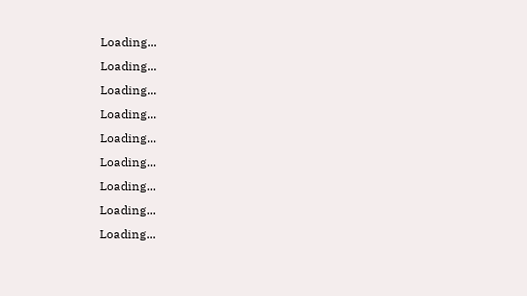Loading...
Loading...
Loading...
Loading...
Loading...
Loading...
Loading...
Loading...
Loading...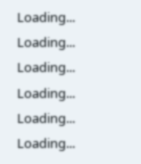Loading...
Loading...
Loading...
Loading...
Loading...
Loading...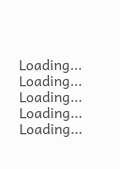Loading...
Loading...
Loading...
Loading...
Loading...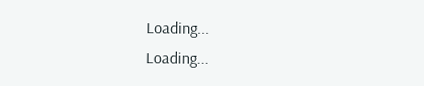Loading...
Loading...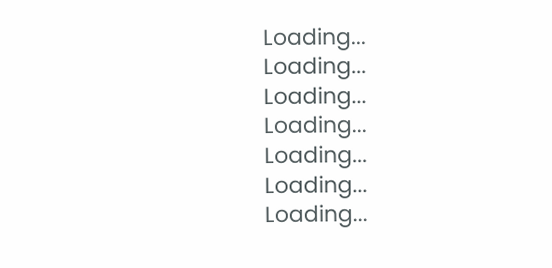Loading...
Loading...
Loading...
Loading...
Loading...
Loading...
Loading...